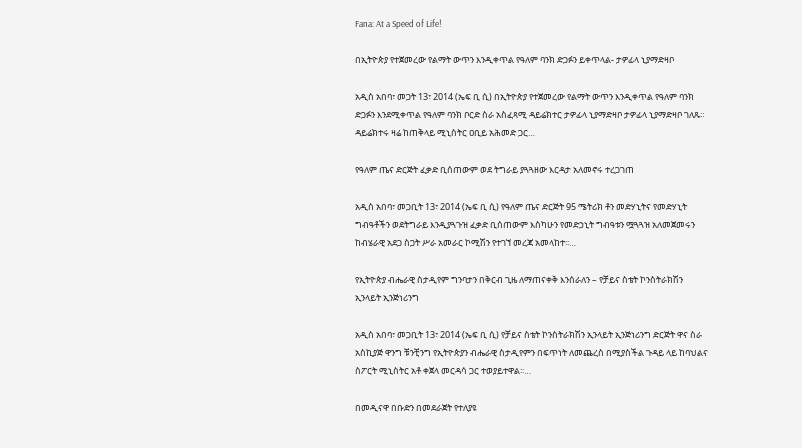Fana: At a Speed of Life!

በኢትዮጵያ የተጀመረው የልማት ውጥን እንዲቀጥል የዓለም ባንክ ድጋፉን ይቀጥላል- ታዎፊላ ኒያማድዛቦ

አዲስ አበባ፣ መጋት 13፣ 2014 (ኤፍ ቢ ሲ) በኢትዮጵያ የተጀመረው የልማት ውጥን እንዲቀጥል የዓለም ባንክ ድጋፉን እንደሚቀጥል የዓለም ባንክ ቦርድ ስራ አስፈጻሚ ዳይሬክተር ታዎፊላ ኒያማድዛቦ ታዎፊላ ኒያማድዛቦ ገለጹ። ዳይሬክተሩ ዛሬ ከጠቅላይ ሚኒስትር ዐቢይ አሕመድ ጋር…

የዓለም ጤና ድርጅት ፈቃድ ቢሰጠውም ወደ ትግራይ ያጓጓዘው እርዳታ አለመኖሩ ተረጋገጠ

አዲስ አበባ፣ መጋቢት 13፣ 2014 (ኤፍ ቢ ሲ) የዓለም ጤና ድርጅት 95 ሜትሪክ ቶን መድሃኒትና የመድሃኒት ግብዓቶችን ወደትግራይ እንዲያጓጉዝ ፈቃድ ቢሰጠውም እስካሁን የመድኃኒት ግብዓቱን ሟጓጓዝ አለመጀመሩን ከብሄራዊ አደጋ ስጋት ሥራ አመራር ኮሚሽን የተገኘ መረጃ አመላከተ፡፡…

የኢትዮጵያ ብሔራዊ ስታዲየም ግንባታን በቅርብ ጊዜ ለማጠናቀቅ እንሰራለን – የቻይና ስቴት ኮንስትራክሽን ኢንላይት ኢንጅነሪንግ

አዲስ አበባ፣ መጋቢት 13፣ 2014 (ኤፍ ቢ ሲ) የቻይና ስቴት ኮንስትራክሽን ኢንላይት ኢንጅነሪንግ ድርጅት ዋና ስራ አስኪያጅ ዋንግ ቹንቺንግ የኢትዮጵያን ብሔራዊ ስታዲየምን በፍጥነት ለመጨረስ በሚያስችል ጉዳይ ላይ ከባህልና ስፖርት ሚኒስትር አቶ ቀጀላ መርዳሳ ጋር ተወያይተዋል፡፡…

በመዲናዋ በቡድን በመደራጀት የተለያዩ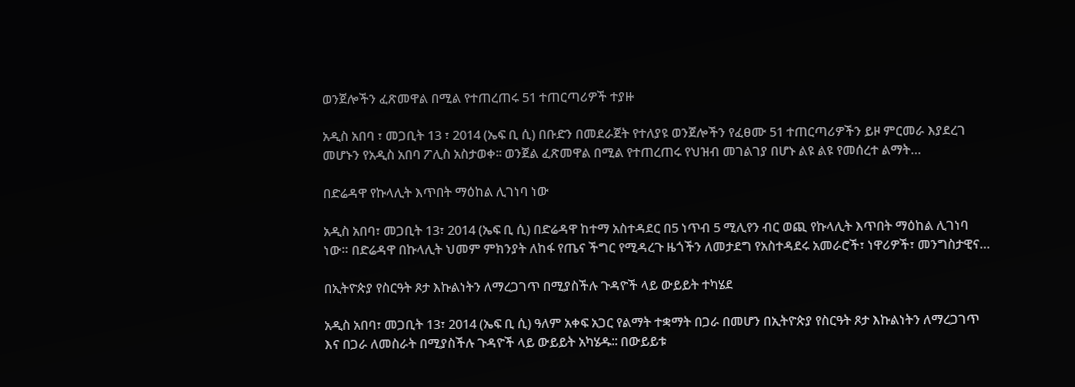ወንጀሎችን ፈጽመዋል በሚል የተጠረጠሩ 51 ተጠርጣሪዎች ተያዙ

አዲስ አበባ ፣ መጋቢት 13 ፣ 2014 (ኤፍ ቢ ሲ) በቡድን በመደራጀት የተለያዩ ወንጀሎችን የፈፀሙ 51 ተጠርጣሪዎችን ይዞ ምርመራ እያደረገ መሆኑን የአዲስ አበባ ፖሊስ አስታወቀ፡፡ ወንጀል ፈጽመዋል በሚል የተጠረጠሩ የህዝብ መገልገያ በሆኑ ልዩ ልዩ የመሰረተ ልማት…

በድሬዳዋ የኩላሊት እጥበት ማዕከል ሊገነባ ነው

አዲስ አበባ፣ መጋቢት 13፣ 2014 (ኤፍ ቢ ሲ) በድሬዳዋ ከተማ አስተዳደር በ5 ነጥብ 5 ሚሊየን ብር ወጪ የኩላሊት እጥበት ማዕከል ሊገነባ ነው። በድሬዳዋ በኩላሊት ህመም ምክንያት ለከፋ የጤና ችግር የሚዳረጉ ዜጎችን ለመታደግ የአስተዳደሩ አመራሮች፣ ነዋሪዎች፣ መንግስታዊና…

በኢትዮጵያ የስርዓት ጾታ እኩልነትን ለማረጋገጥ በሚያስችሉ ጉዳዮች ላይ ውይይት ተካሄደ

አዲስ አበባ፣ መጋቢት 13፣ 2014 (ኤፍ ቢ ሲ) ዓለም አቀፍ አጋር የልማት ተቋማት በጋራ በመሆን በኢትዮጵያ የስርዓት ጾታ እኩልነትን ለማረጋገጥ እና በጋራ ለመስራት በሚያስችሉ ጉዳዮች ላይ ውይይት አካሄዱ∶∶ በውይይቱ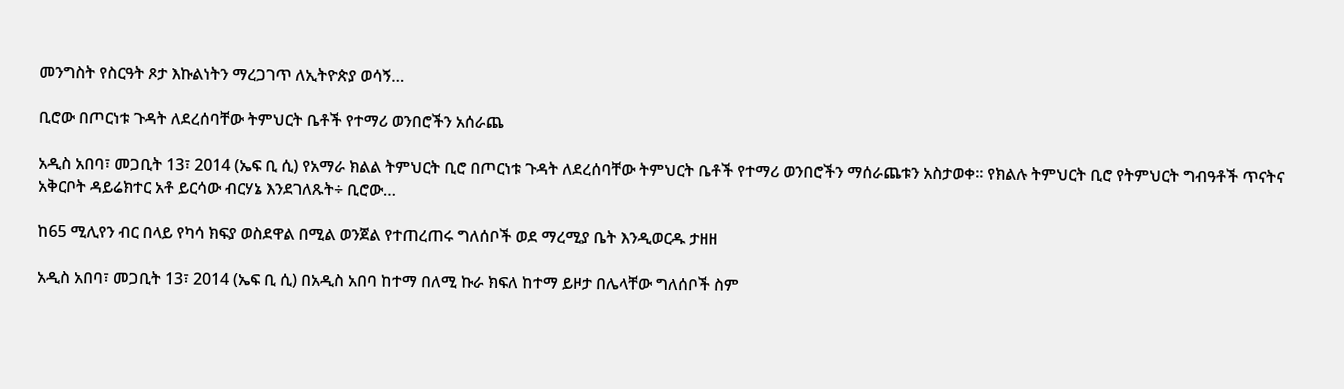መንግስት የስርዓት ጾታ እኩልነትን ማረጋገጥ ለኢትዮጵያ ወሳኝ…

ቢሮው በጦርነቱ ጉዳት ለደረሰባቸው ትምህርት ቤቶች የተማሪ ወንበሮችን አሰራጨ

አዲስ አበባ፣ መጋቢት 13፣ 2014 (ኤፍ ቢ ሲ) የአማራ ክልል ትምህርት ቢሮ በጦርነቱ ጉዳት ለደረሰባቸው ትምህርት ቤቶች የተማሪ ወንበሮችን ማሰራጨቱን አስታወቀ፡፡ የክልሉ ትምህርት ቢሮ የትምህርት ግብዓቶች ጥናትና አቅርቦት ዳይሬክተር አቶ ይርሳው ብርሃኔ እንደገለጹት÷ ቢሮው…

ከ65 ሚሊየን ብር በላይ የካሳ ክፍያ ወስደዋል በሚል ወንጀል የተጠረጠሩ ግለሰቦች ወደ ማረሚያ ቤት እንዲወርዱ ታዘዘ

አዲስ አበባ፣ መጋቢት 13፣ 2014 (ኤፍ ቢ ሲ) በአዲስ አበባ ከተማ በለሚ ኩራ ክፍለ ከተማ ይዞታ በሌላቸው ግለሰቦች ስም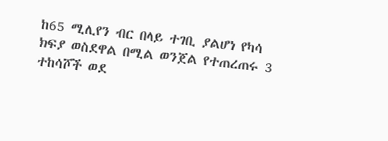ከ65 ሚሊየን ብር በላይ ተገቢ ያልሆነ የካሳ ክፍያ ወስደዋል በሚል ወንጀል የተጠረጠሩ 3 ተከሳሾች ወደ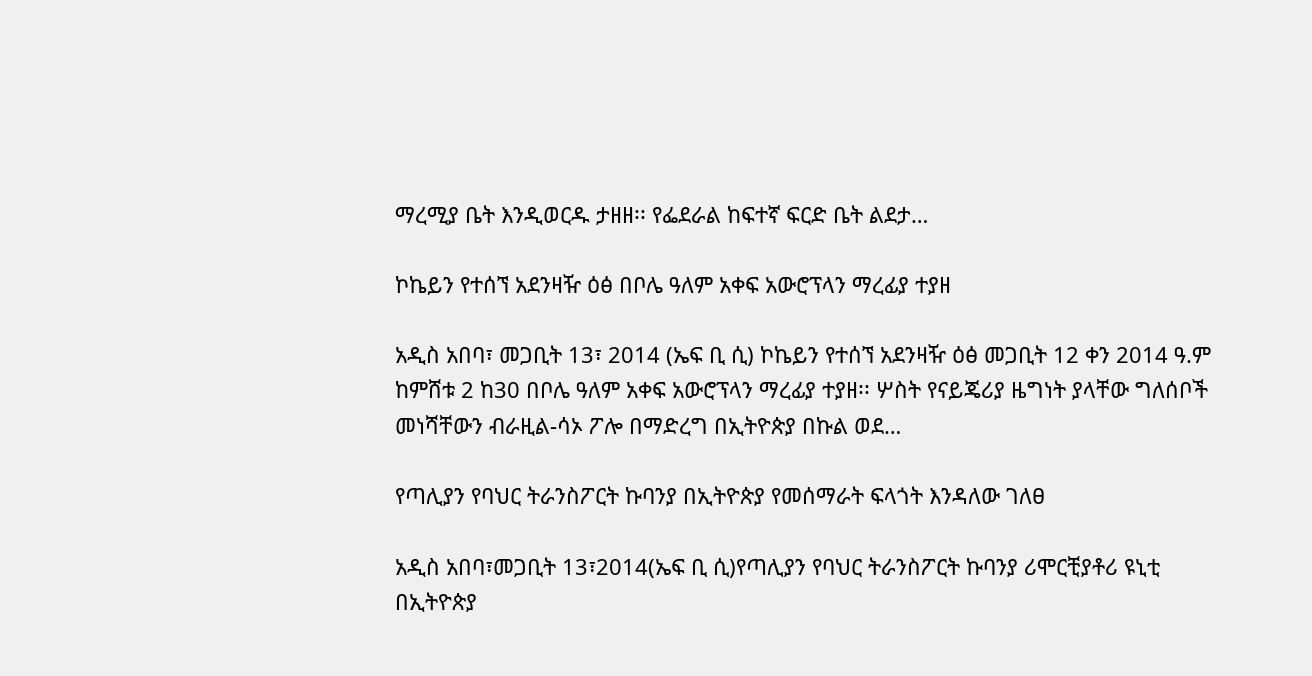ማረሚያ ቤት እንዲወርዱ ታዘዘ፡፡ የፌደራል ከፍተኛ ፍርድ ቤት ልደታ…

ኮኬይን የተሰኘ አደንዛዥ ዕፅ በቦሌ ዓለም አቀፍ አውሮፕላን ማረፊያ ተያዘ

አዲስ አበባ፣ መጋቢት 13፣ 2014 (ኤፍ ቢ ሲ) ኮኬይን የተሰኘ አደንዛዥ ዕፅ መጋቢት 12 ቀን 2014 ዓ.ም ከምሸቱ 2 ከ30 በቦሌ ዓለም አቀፍ አውሮፕላን ማረፊያ ተያዘ፡፡ ሦስት የናይጄሪያ ዜግነት ያላቸው ግለሰቦች መነሻቸውን ብራዚል-ሳኦ ፖሎ በማድረግ በኢትዮጵያ በኩል ወደ…

የጣሊያን የባህር ትራንስፖርት ኩባንያ በኢትዮጵያ የመሰማራት ፍላጎት እንዳለው ገለፀ

አዲስ አበባ፣መጋቢት 13፣2014(ኤፍ ቢ ሲ)የጣሊያን የባህር ትራንስፖርት ኩባንያ ሪሞርቺያቶሪ ዩኒቲ በኢትዮጵያ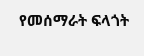የመሰማራት ፍላጎት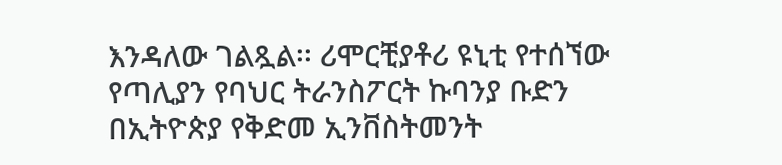እንዳለው ገልጿል፡፡ ሪሞርቺያቶሪ ዩኒቲ የተሰኘው የጣሊያን የባህር ትራንስፖርት ኩባንያ ቡድን በኢትዮጵያ የቅድመ ኢንቨስትመንት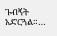ጉብኝት አድርጓል።…